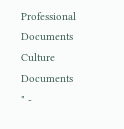Professional Documents
Culture Documents
" -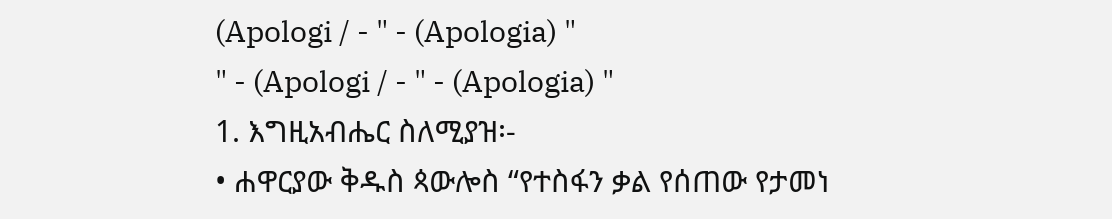(Apologi / - " - (Apologia) "
" - (Apologi / - " - (Apologia) "
1. እግዚአብሔር ስለሚያዝ፡-
• ሐዋርያው ቅዱስ ጳውሎስ “የተስፋን ቃል የሰጠው የታመነ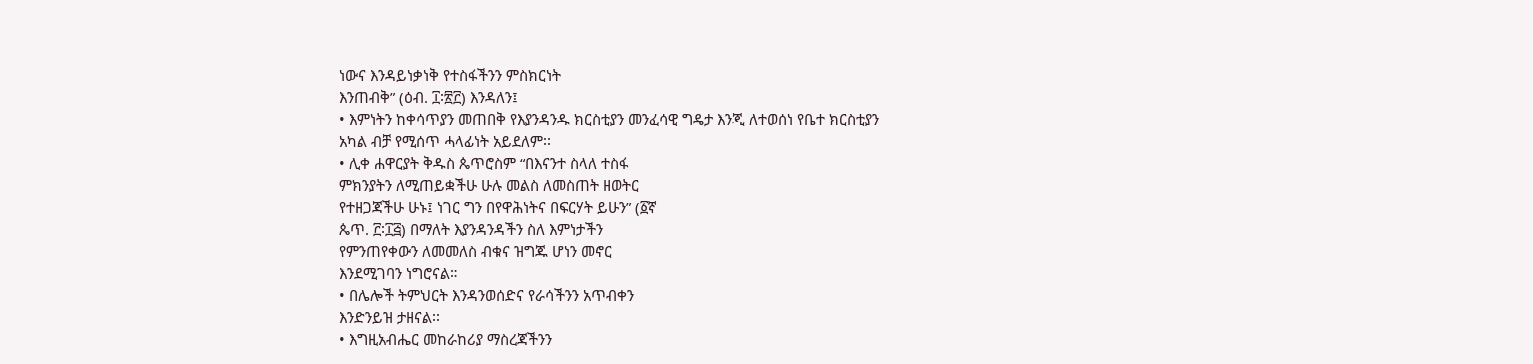ነውና እንዳይነቃነቅ የተስፋችንን ምስክርነት
እንጠብቅ” (ዕብ. ፲፡፳፫) እንዳለን፤
• እምነትን ከቀሳጥያን መጠበቅ የእያንዳንዱ ክርስቲያን መንፈሳዊ ግዴታ እንጂ ለተወሰነ የቤተ ክርስቲያን
አካል ብቻ የሚሰጥ ሓላፊነት አይደለም፡፡
• ሊቀ ሐዋርያት ቅዱስ ጴጥሮስም “በእናንተ ስላለ ተስፋ
ምክንያትን ለሚጠይቋችሁ ሁሉ መልስ ለመስጠት ዘወትር
የተዘጋጃችሁ ሁኑ፤ ነገር ግን በየዋሕነትና በፍርሃት ይሁን” (፩ኛ
ጴጥ. ፫፡፲፭) በማለት እያንዳንዳችን ስለ እምነታችን
የምንጠየቀውን ለመመለስ ብቁና ዝግጁ ሆነን መኖር
እንደሚገባን ነግሮናል።
• በሌሎች ትምህርት እንዳንወሰድና የራሳችንን አጥብቀን
እንድንይዝ ታዘናል፡፡
• እግዚአብሔር መከራከሪያ ማስረጃችንን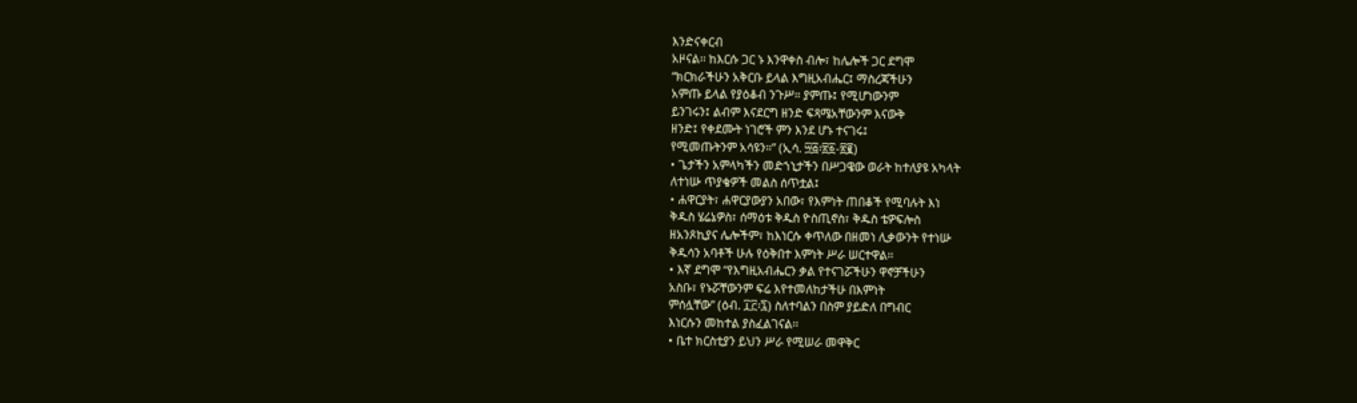እንድናቀርብ
አዞናል፡፡ ከእርሱ ጋር ኑ እንዋቀስ ብሎ፣ ከሌሎች ጋር ደግሞ
“ክርክራችሁን አቅርቡ ይላል እግዚአብሔር፤ ማስረጃችሁን
አምጡ ይላል የያዕቆብ ንጉሥ። ያምጡ፤ የሚሆነውንም
ይንገሩን፤ ልብም እናደርግ ዘንድ ፍጻሜአቸውንም እናውቅ
ዘንድ፤ የቀደሙት ነገሮች ምን እንደ ሆኑ ተናገሩ፤
የሚመጡትንም አሳዩን።” (ኢሳ. ፵፭፡፳፩-፳፪)
• ጌታችን አምላካችን መድኀኒታችን በሥጋዌው ወራት ከተለያዩ አካላት
ለተነሡ ጥያቄዎች መልስ ሰጥቷል፤
• ሐዋርያት፣ ሐዋርያውያን አበው፣ የእምነት ጠበቆች የሚባሉት እነ
ቅዱስ ሄሬኔዎስ፣ ሰማዕቱ ቅዱስ ዮስጢኖስ፣ ቅዱስ ቴዎፍሎስ
ዘአንጾኪያና ሌሎችም፣ ከእነርሱ ቀጥለው በዘመነ ሊቃውንት የተነሡ
ቅዱሳን አባቶች ሁሉ የዕቅበተ እምነት ሥራ ሠርተዋል፡፡
• እኛ ደግሞ “የእግዚአብሔርን ቃል የተናገሯችሁን ዋኖቻችሁን
አስቡ፣ የኑሯቸውንም ፍሬ እየተመለከታችሁ በእምነት
ምሰሏቸው” (ዕብ. ፲፫፡፯) ስለተባልን በስም ያይድለ በግብር
እነርሱን መከተል ያስፈልገናል፡፡
• ቤተ ክርስቲያን ይህን ሥራ የሚሠራ መዋቅር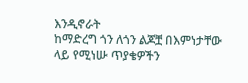እንዲኖራት
ከማድረግ ጎን ለጎን ልጆቿ በእምነታቸው ላይ የሚነሡ ጥያቄዎችን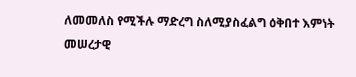ለመመለስ የሚችሉ ማድረግ ስለሚያስፈልግ ዕቅበተ እምነት
መሠረታዊ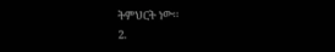ትምህርት ነው፡፡
2.